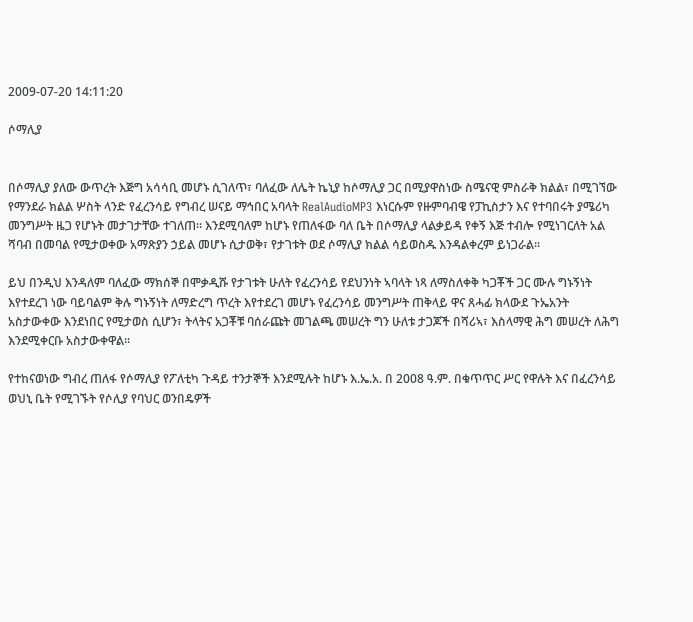2009-07-20 14:11:20

ሶማሊያ


በሶማሊያ ያለው ውጥረት እጅግ አሳሳቢ መሆኑ ሲገለጥ፣ ባለፈው ለሌት ኬኒያ ከሶማሊያ ጋር በሚያዋስነው ስሜናዊ ምስራቅ ክልል፣ በሚገኘው የማንደራ ክልል ሦስት ላንድ የፈረንሳይ የግብረ ሠናይ ማኅበር አባላት RealAudioMP3 እነርሱም የዙምባብዌ የፓኪስታን እና የተባበሩት ያሜሪካ መንግሥት ዜጋ የሆኑት መታገታቸው ተገለጠ። እንደሚባለም ከሆኑ የጠለፋው ባለ ቤት በሶማሊያ ላልቃይዳ የቀኝ እጅ ተብሎ የሚነገርለት አል ሻባብ በመባል የሚታወቀው አማጽያን ኃይል መሆኑ ሲታወቅ፣ የታገቱት ወደ ሶማሊያ ክልል ሳይወስዱ እንዳልቀረም ይነጋራል።

ይህ በንዲህ እንዳለም ባለፈው ማክሰኞ በሞቃዲሹ የታገቱት ሁለት የፈረንሳይ የደህንነት ኣባላት ነጻ ለማስለቀቅ ካጋቾች ጋር ሙሉ ግኑኝነት እየተደረገ ነው ባይባልም ቅሉ ግኑኝነት ለማድረግ ጥረት እየተደረገ መሆኑ የፈረንሳይ መንግሥት ጠቅላይ ዋና ጸሓፊ ክላውደ ጉኤአንት አስታውቀው እንደነበር የሚታወስ ሲሆን፣ ትላትና አጋቾቹ ባሰራጩት መገልጫ መሠረት ግን ሁለቱ ታጋጆች በሻሪኣ፣ እስላማዊ ሕግ መሠረት ለሕግ እንደሚቀርቡ አስታውቀዋል።

የተከናወነው ግብረ ጠለፋ የሶማሊያ የፖለቲካ ጉዳይ ተንታኞች እንደሚሉት ከሆኑ እ.ኤ.አ. በ 2008 ዓ.ም. በቁጥጥር ሥር የዋሉት እና በፈረንሳይ ወህኒ ቤት የሚገኙት የሶሊያ የባህር ወንበዴዎች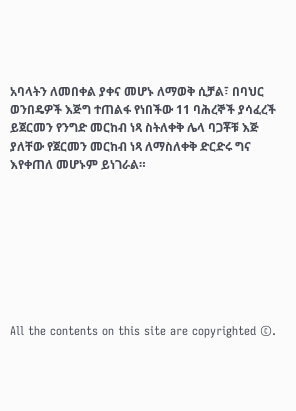አባላትን ለመበቀል ያቀና መሆኑ ለማወቅ ሲቻል፣ በባህር ወንበዴዎች እጅግ ተጠልፋ የነበችው 11 ባሕረኞች ያሳፈረች ይጀርመን የንግድ መርከብ ነጻ ስትለቀቅ ሌላ ባጋቾቹ እጅ ያለቸው የጀርመን መርከብ ነጻ ለማስለቀቅ ድርድሩ ግና እየቀጠለ መሆኑም ይነገራል።








All the contents on this site are copyrighted ©.